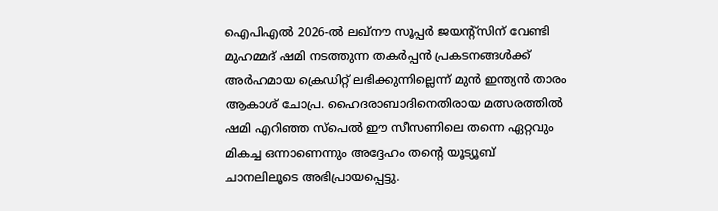ഐപിഎൽ 2026-ൽ ലഖ്നൗ സൂപ്പർ ജയന്റ്സിന് വേണ്ടി മുഹമ്മദ് ഷമി നടത്തുന്ന തകർപ്പൻ പ്രകടനങ്ങൾക്ക് അർഹമായ ക്രെഡിറ്റ് ലഭിക്കുന്നില്ലെന്ന് മുൻ ഇന്ത്യൻ താരം ആകാശ് ചോപ്ര. ഹൈദരാബാദിനെതിരായ മത്സരത്തിൽ ഷമി എറിഞ്ഞ സ്പെൽ ഈ സീസണിലെ തന്നെ ഏറ്റവും മികച്ച ഒന്നാണെന്നും അദ്ദേഹം തന്റെ യൂട്യൂബ് ചാനലിലൂടെ അഭിപ്രായപ്പെട്ടു.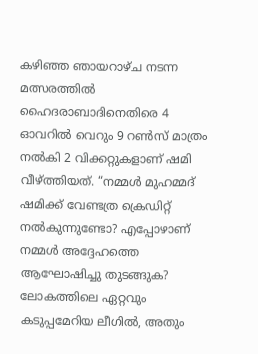കഴിഞ്ഞ ഞായറാഴ്ച നടന്ന മത്സരത്തിൽ ഹൈദരാബാദിനെതിരെ 4 ഓവറിൽ വെറും 9 റൺസ് മാത്രം നൽകി 2 വിക്കറ്റുകളാണ് ഷമി വീഴ്ത്തിയത്. “നമ്മൾ മുഹമ്മദ് ഷമിക്ക് വേണ്ടത്ര ക്രെഡിറ്റ് നൽകുന്നുണ്ടോ? എപ്പോഴാണ് നമ്മൾ അദ്ദേഹത്തെ ആഘോഷിച്ചു തുടങ്ങുക? ലോകത്തിലെ ഏറ്റവും കടുപ്പമേറിയ ലീഗിൽ, അതും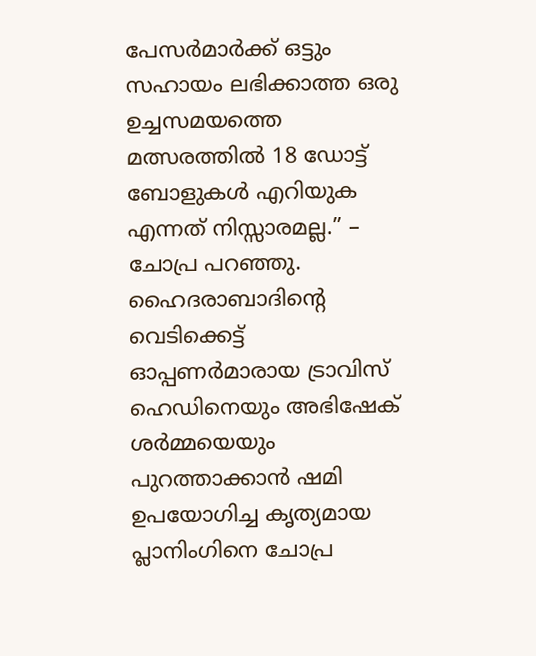പേസർമാർക്ക് ഒട്ടും സഹായം ലഭിക്കാത്ത ഒരു ഉച്ചസമയത്തെ മത്സരത്തിൽ 18 ഡോട്ട് ബോളുകൾ എറിയുക എന്നത് നിസ്സാരമല്ല.” – ചോപ്ര പറഞ്ഞു.
ഹൈദരാബാദിന്റെ വെടിക്കെട്ട് ഓപ്പണർമാരായ ട്രാവിസ് ഹെഡിനെയും അഭിഷേക് ശർമ്മയെയും പുറത്താക്കാൻ ഷമി ഉപയോഗിച്ച കൃത്യമായ പ്ലാനിംഗിനെ ചോപ്ര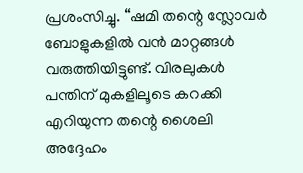പ്രശംസിച്ചു. “ഷമി തന്റെ സ്ലോവർ ബോളുകളിൽ വൻ മാറ്റങ്ങൾ വരുത്തിയിട്ടുണ്ട്. വിരലുകൾ പന്തിന് മുകളിലൂടെ കറക്കി എറിയുന്ന തന്റെ ശൈലി അദ്ദേഹം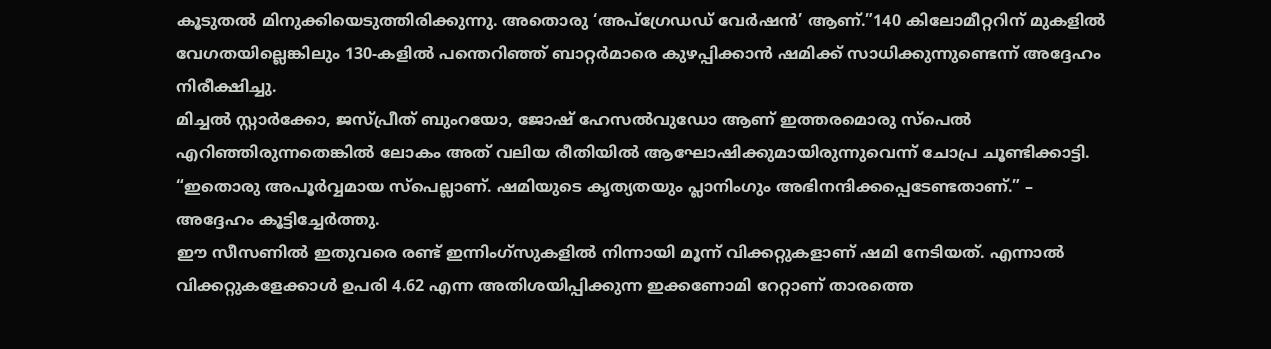കൂടുതൽ മിനുക്കിയെടുത്തിരിക്കുന്നു. അതൊരു ‘അപ്ഗ്രേഡഡ് വേർഷൻ’ ആണ്.”140 കിലോമീറ്ററിന് മുകളിൽ വേഗതയില്ലെങ്കിലും 130-കളിൽ പന്തെറിഞ്ഞ് ബാറ്റർമാരെ കുഴപ്പിക്കാൻ ഷമിക്ക് സാധിക്കുന്നുണ്ടെന്ന് അദ്ദേഹം നിരീക്ഷിച്ചു.
മിച്ചൽ സ്റ്റാർക്കോ, ജസ്പ്രീത് ബുംറയോ, ജോഷ് ഹേസൽവുഡോ ആണ് ഇത്തരമൊരു സ്പെൽ എറിഞ്ഞിരുന്നതെങ്കിൽ ലോകം അത് വലിയ രീതിയിൽ ആഘോഷിക്കുമായിരുന്നുവെന്ന് ചോപ്ര ചൂണ്ടിക്കാട്ടി. “ഇതൊരു അപൂർവ്വമായ സ്പെല്ലാണ്. ഷമിയുടെ കൃത്യതയും പ്ലാനിംഗും അഭിനന്ദിക്കപ്പെടേണ്ടതാണ്.” – അദ്ദേഹം കൂട്ടിച്ചേർത്തു.
ഈ സീസണിൽ ഇതുവരെ രണ്ട് ഇന്നിംഗ്സുകളിൽ നിന്നായി മൂന്ന് വിക്കറ്റുകളാണ് ഷമി നേടിയത്. എന്നാൽ വിക്കറ്റുകളേക്കാൾ ഉപരി 4.62 എന്ന അതിശയിപ്പിക്കുന്ന ഇക്കണോമി റേറ്റാണ് താരത്തെ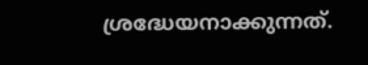ശ്രദ്ധേയനാക്കുന്നത്.